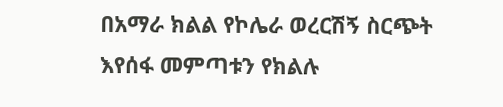በአማራ ክልል የኮሌራ ወረርሽኝ ስርጭት እየሰፋ መምጣቱን የክልሉ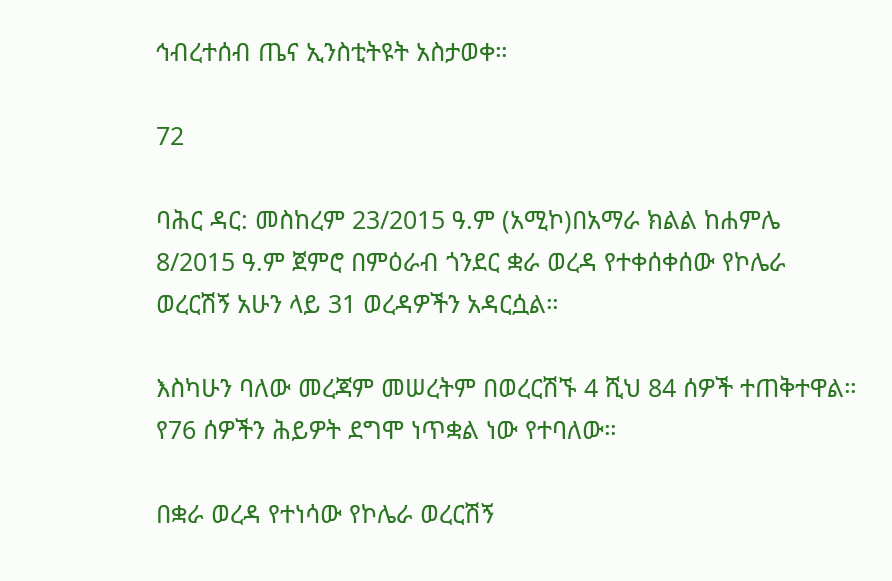ኅብረተሰብ ጤና ኢንስቲትዩት አስታወቀ።

72

ባሕር ዳር: መስከረም 23/2015 ዓ.ም (አሚኮ)በአማራ ክልል ከሐምሌ 8/2015 ዓ.ም ጀምሮ በምዕራብ ጎንደር ቋራ ወረዳ የተቀሰቀሰው የኮሌራ ወረርሽኝ አሁን ላይ 31 ወረዳዎችን አዳርሷል።

እስካሁን ባለው መረጃም መሠረትም በወረርሽኙ 4 ሺህ 84 ሰዎች ተጠቅተዋል። የ76 ሰዎችን ሕይዎት ደግሞ ነጥቋል ነው የተባለው።

በቋራ ወረዳ የተነሳው የኮሌራ ወረርሽኝ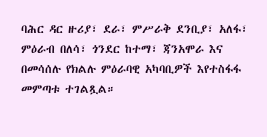ባሕር ዳር ዙሪያ፣ ደራ፣ ምሥራቅ ደንቢያ፣ አለፋ፣ ምዕራብ በለሳ፣ ጎንደር ከተማ፣ ጃንአሞራ እና በመሳሰሉ የክልሉ ምዕራባዊ አካባቢዎች እየተስፋፋ መምጣቱ ተገልጿል።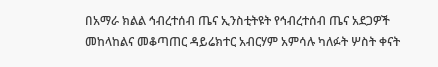በአማራ ክልል ኅብረተሰብ ጤና ኢንስቲትዩት የኅብረተሰብ ጤና አደጋዎች መከላከልና መቆጣጠር ዳይሬክተር አብርሃም አምሳሉ ካለፉት ሦስት ቀናት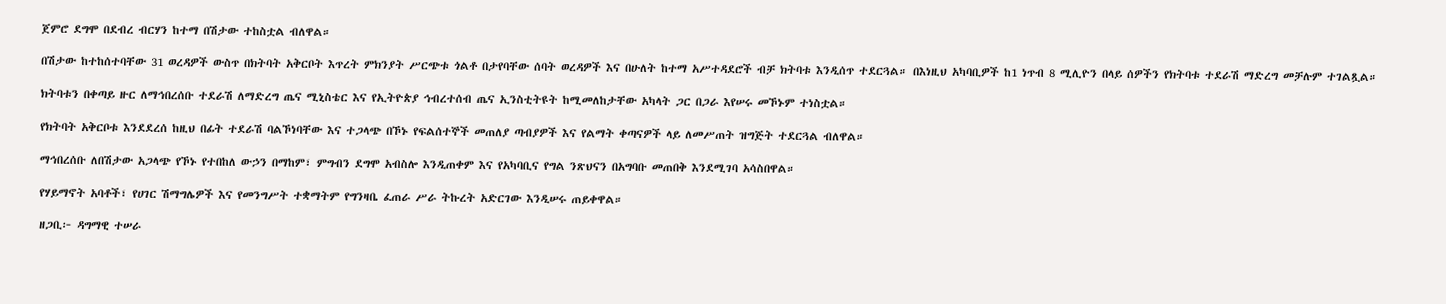ጀምሮ ደግሞ በደብረ ብርሃን ከተማ በሽታው ተከስቷል ብለዋል።

በሽታው ከተከሰተባቸው 31 ወረዳዎች ውስጥ በክትባት አቅርቦት እጥረት ምክንያት ሥርጭቱ ጎልቶ በታየባቸው ሰባት ወረዳዎች እና በሁለት ከተማ አሥተዳደሮች ብቻ ክትባቱ እንዲሰጥ ተደርጓል። በእነዚህ አካባቢዎች ከ1 ነጥብ 8 ሚሊዮን በላይ ሰዎችን የክትባቱ ተደራሽ ማድረግ መቻሉም ተገልጿል።

ክትባቱን በቀጣይ ዙር ለማኅበረሰቡ ተደራሽ ለማድረግ ጤና ሚኒስቴር እና የኢትዮጵያ ኅብረተሰብ ጤና ኢንስቲትዩት ከሚመለከታቸው አካላት ጋር በጋራ እየሠሩ መኾኑም ተነስቷል።

የክትባት አቅርቦቱ እንደደረሰ ከዚህ በፊት ተደራሽ ባልኾነባቸው እና ተጋላጭ በኾኑ የፍልሰተኞች መጠለያ ጣብያዎች እና የልማት ቀጣናዎች ላይ ለመሥጠት ዝግጅት ተደርጓል ብለዋል።

ማኅበረሰቡ ለበሽታው አጋላጭ የኾኑ የተበከለ ውኃን በማከም፣ ምግብን ደግሞ አብስሎ እንዲጠቀም እና የአካባቢና የግል ንጽህናን በአግባቡ መጠበቅ እንደሚገባ አሳስበዋል።

የሃይማኖት አባቶች፣ የሀገር ሽማግሌዎች እና የመንግሥት ተቋማትም የግንዛቤ ፈጠራ ሥራ ትኩረት አድርገው እንዲሠሩ ጠይቀዋል።

ዘጋቢ፦ ዳግማዊ ተሠራ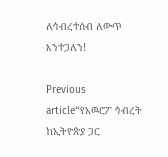ለኅብረተሰብ ለውጥ እንተጋለን!

Previous article“የአዉሮፖ ኅብረት ከኢትዮጵያ ጋር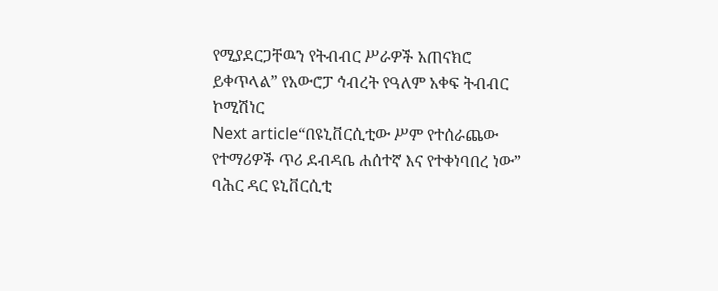የሚያደርጋቸዉን የትብብር ሥራዎች አጠናክሮ ይቀጥላል” የአውሮፓ ኅብረት የዓለም አቀፍ ትብብር ኮሚሽነር
Next article“በዩኒቨርሲቲው ሥም የተሰራጨው የተማሪዎች ጥሪ ደብዳቤ ሐሰተኛ እና የተቀነባበረ ነው” ባሕር ዳር ዩኒቨርሲቲ